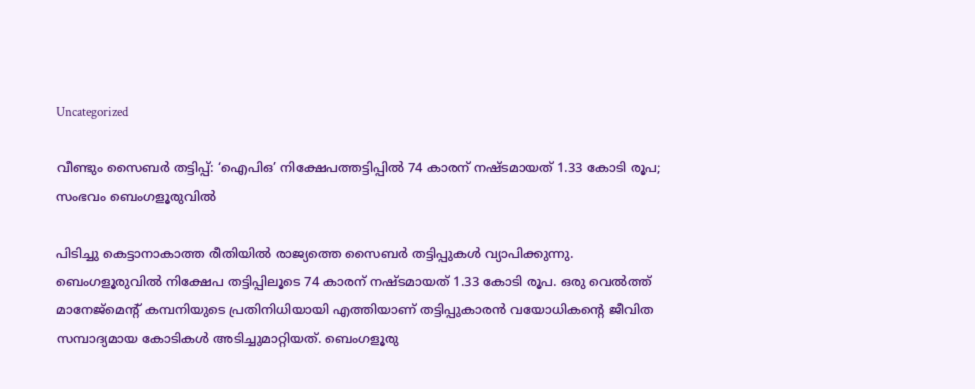Uncategorized

വീണ്ടും സൈബർ തട്ടിപ്പ്: ‘ഐപിഒ’ നിക്ഷേപത്തട്ടിപ്പിൽ 74 കാരന് നഷ്ടമായത് 1.33 കോടി രൂപ; സംഭവം ബെംഗളൂരുവിൽ

പിടിച്ചു കെട്ടാനാകാത്ത രീതിയിൽ രാജ്യത്തെ സൈബർ തട്ടിപ്പുകൾ വ്യാപിക്കുന്നു. ബെംഗളൂരുവിൽ നിക്ഷേപ തട്ടിപ്പിലൂടെ 74 കാരന് നഷ്ടമായത് 1.33 കോടി രൂപ. ഒരു വെൽത്ത് മാനേജ്‌മെന്റ് കമ്പനിയുടെ പ്രതിനിധിയായി എത്തിയാണ് തട്ടിപ്പുകാരൻ വയോധികന്റെ ജീവിത സമ്പാദ്യമായ കോടികൾ അടിച്ചുമാറ്റിയത്. ബെംഗളൂരു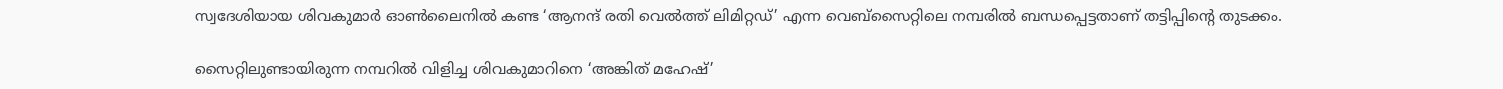സ്വദേശിയായ ശിവകുമാർ ഓൺലൈനിൽ കണ്ട ‘ആനന്ദ് രതി വെൽത്ത് ലിമിറ്റഡ്’ എന്ന വെബ്‌സൈറ്റിലെ നമ്പരിൽ ബന്ധപ്പെട്ടതാണ് തട്ടിപ്പിന്റെ തുടക്കം.

സൈറ്റിലുണ്ടായിരുന്ന നമ്പറിൽ വിളിച്ച ശിവകുമാറിനെ ‘അങ്കിത് മഹേഷ്’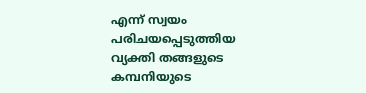എന്ന് സ്വയം പരിചയപ്പെടുത്തിയ വ്യക്തി തങ്ങളുടെ കമ്പനിയുടെ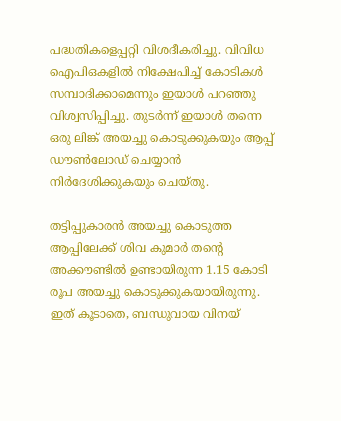പദ്ധതികളെപ്പറ്റി വിശദീകരിച്ചു. വിവിധ ഐപിഒകളിൽ നിക്ഷേപിച്ച് കോടികൾ സമ്പാദിക്കാമെന്നും ഇയാൾ പറഞ്ഞു വിശ്വസിപ്പിച്ചു. തുടർന്ന് ഇയാൾ തന്നെ ഒരു ലിങ്ക് അയച്ചു കൊടുക്കുകയും ആപ്പ് ഡൗൺലോഡ് ചെയ്യാൻ നിർദേശിക്കുകയും ചെയ്തു.

തട്ടിപ്പുകാരൻ അയച്ചു കൊടുത്ത ആപ്പിലേക്ക് ശിവ കുമാർ തന്റെ അക്കൗണ്ടിൽ ഉണ്ടായിരുന്ന 1.15 കോടി രൂപ അയച്ചു കൊടുക്കുകയായിരുന്നു. ഇത് കൂടാതെ, ബന്ധുവായ വിനയ്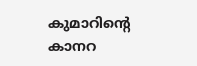കുമാറിന്റെ കാനറ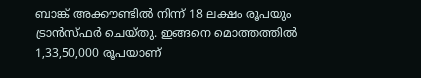ബാങ്ക് അക്കൗണ്ടിൽ നിന്ന് 18 ലക്ഷം രൂപയും ട്രാൻസ്ഫർ ചെയ്തു. ഇങ്ങനെ മൊത്തത്തിൽ 1,33,50,000 രൂപയാണ്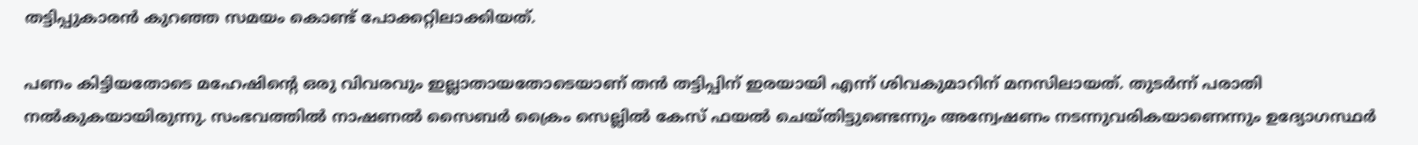തട്ടിപ്പുകാരൻ കുറഞ്ഞ സമയം കൊണ്ട് പോക്കറ്റിലാക്കിയത്.

പണം കിട്ടിയതോടെ മഹേഷിന്റെ ഒരു വിവരവും ഇല്ലാതായതോടെയാണ് തൻ തട്ടിപ്പിന് ഇരയായി എന്ന് ശിവകുമാറിന് മനസിലായത്. തുടർന്ന് പരാതി നൽകുകയായിരുന്നു. സംഭവത്തിൽ നാഷണൽ സൈബർ ക്രൈം സെല്ലിൽ കേസ് ഫയൽ ചെയ്തിട്ടുണ്ടെന്നും അന്വേഷണം നടന്നുവരികയാണെന്നും ഉദ്യോഗസ്ഥർ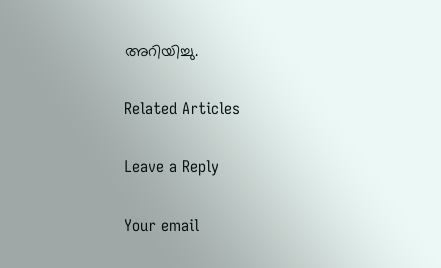അറിയിച്ചു.

Related Articles

Leave a Reply

Your email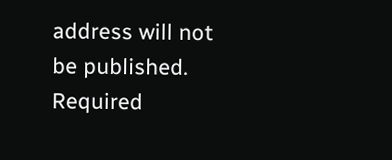address will not be published. Required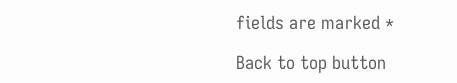fields are marked *

Back to top button